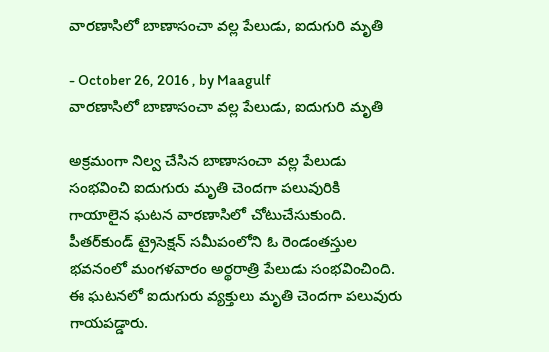వారణాసిలో బాణాసంచా వల్ల పేలుడు, ఐదుగురి మృతి

- October 26, 2016 , by Maagulf
వారణాసిలో బాణాసంచా వల్ల పేలుడు, ఐదుగురి మృతి

అక్రమంగా నిల్వ చేసిన బాణాసంచా వల్ల పేలుడు సంభవించి ఐదుగురు మృతి చెందగా పలువురికి గాయాలైన ఘటన వారణాసిలో చోటుచేసుకుంది. పీతర్‌కుండ్‌ ట్రైసెక్షన్‌ సమీపంలోని ఓ రెండంతస్తుల భవనంలో మంగళవారం అర్థరాత్రి పేలుడు సంభవించింది. ఈ ఘటనలో ఐదుగురు వ్యక్తులు మృతి చెందగా పలువురు గాయపడ్డారు.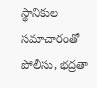స్థానికుల సమాచారంతో పోలీసు, భద్రతా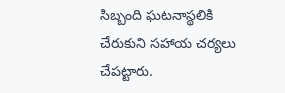సిబ్బంది ఘటనాస్థలికి చేరుకుని సహాయ చర్యలు చేపట్టారు.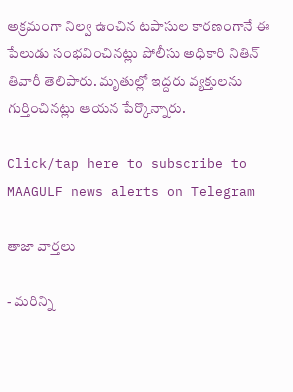అక్రమంగా నిల్వ ఉంచిన టపాసుల కారణంగానే ఈ పేలుడు సంభవించినట్లు పోలీసు అధికారి నితిన్‌ తివారీ తెలిపారు. మృతుల్లో ఇద్దరు వ్యక్తులను గుర్తించినట్లు ఆయన పేర్కొన్నారు.

Click/tap here to subscribe to MAAGULF news alerts on Telegram

తాజా వార్తలు

- మరిన్ని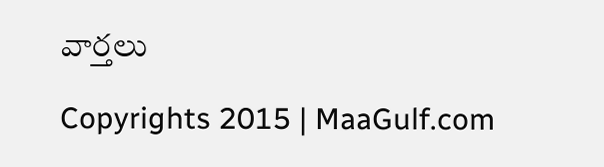వార్తలు

Copyrights 2015 | MaaGulf.com